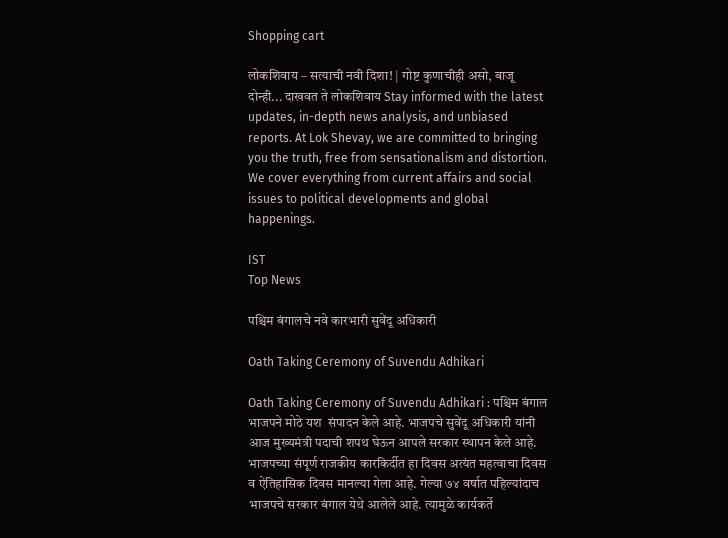Shopping cart

लोकशिवाय – सत्याची नवी दिशा! | गोष्ट कुणाचीही असो, बाजू दोन्ही... दाखवत ते लोकशिवाय Stay informed with the latest updates, in-depth news analysis, and unbiased reports. At Lok Shevay, we are committed to bringing you the truth, free from sensationalism and distortion. We cover everything from current affairs and social issues to political developments and global happenings.

IST
Top News

पश्चिम बंगालचे नवे कारभारी सुवेंदू अधिकारी

Oath Taking Ceremony of Suvendu Adhikari

Oath Taking Ceremony of Suvendu Adhikari : पश्चिम बंगाल भाजपने मोठे यश  संपादन केले आहे. भाजपचे सुवेंदू अधिकारी यांनी आज मुख्यमंत्री पदाची शपथ घेऊन आपले सरकार स्थापन केले आहे. भाजपच्या संपूर्ण राजकीय कारकिर्दीत हा दिवस अत्यंत महत्वाचा दिवस व ऐतिहासिक दिवस मानल्या गेला आहे. गेल्या ७४ वर्षात पहिल्यांदाच भाजपचे सरकार बंगाल येथे आलेले आहे. त्यामुळे कार्यकर्ते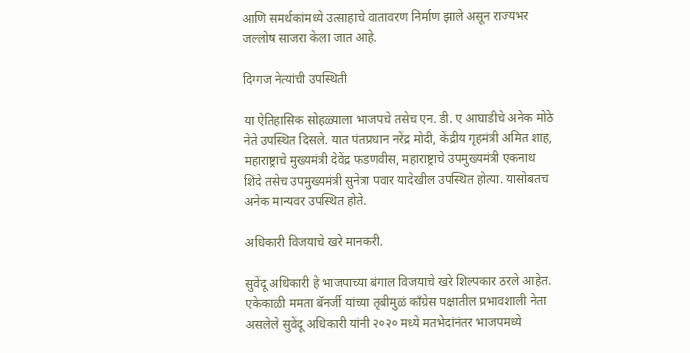आणि समर्थकांमध्ये उत्साहाचे वातावरण निर्माण झाले असून राज्यभर जल्लोष साजरा केला जात आहे.

दिग्गज नेत्यांची उपस्थिती

या ऐतिहासिक सोहळ्याला भाजपचे तसेच एन. डी. ए आघाडीचे अनेक मोठे नेते उपस्थित दिसले. यात पंतप्रधान नरेंद्र मोदी, केंद्रीय गृहमंत्री अमित शाह, महाराष्ट्राचे मुख्यमंत्री देवेंद्र फडणवीस, महाराष्ट्राचे उपमुख्यमंत्री एकनाथ शिंदे तसेच उपमुख्यमंत्री सुनेत्रा पवार यादेखील उपस्थित होत्या. यासोबतच अनेक मान्यवर उपस्थित होते.

अधिकारी विजयाचे खरे मानकरी.

सुवेंदू अधिकारी हे भाजपाच्या बंगाल विजयाचे खरे शिल्पकार ठरले आहेत. एकेकाळी ममता बॅनर्जी यांच्या तृबीमुळं काँग्रेस पक्षातील प्रभावशाली नेता असलेले सुवेंदू अधिकारी यांनी २०२० मध्ये मतभेदांनंतर भाजपमध्ये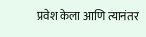प्रवेश केला आणि त्यानंतर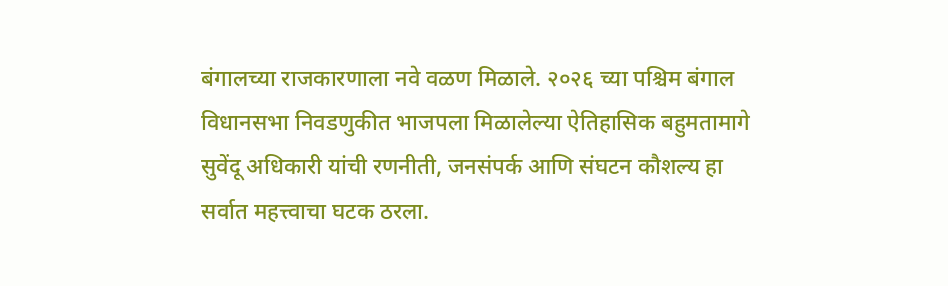बंगालच्या राजकारणाला नवे वळण मिळाले. २०२६ च्या पश्चिम बंगाल विधानसभा निवडणुकीत भाजपला मिळालेल्या ऐतिहासिक बहुमतामागे सुवेंदू अधिकारी यांची रणनीती, जनसंपर्क आणि संघटन कौशल्य हा सर्वात महत्त्वाचा घटक ठरला.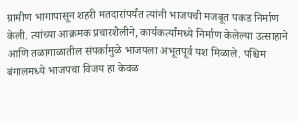ग्रामीण भागापासून शहरी मतदारांपर्यंत त्यांनी भाजपची मजबूत पकड निर्माण केली. त्यांच्या आक्रमक प्रचारशैलीने, कार्यकर्त्यांमध्ये निर्माण केलेल्या उत्साहाने आणि तळागाळातील संपर्कामुळे भाजपला अभूतपूर्व यश मिळाले. पश्चिम बंगालमध्ये भाजपचा विजय हा केवळ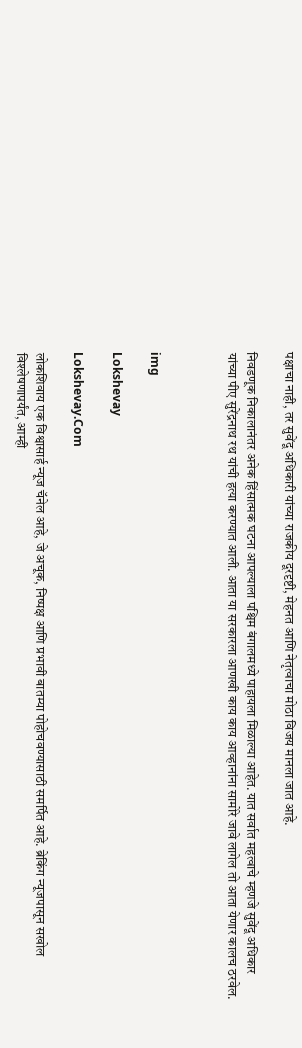पक्षाचा नाही, तर सुवेंदू अधिकारी यांच्या राजकीय दूरदृष्टी, मेहनत आणि नेतृत्वाचा मोठा विजय मानला जात आहे.

निवडणूक निकालानंतर अनेक हिंसात्मक घटना आपल्याला पश्चिम बंगालमध्ये पाहायला मिळाल्या आहेत. यात सर्वात महत्वाचे म्हणजे सुवेंदू अधिकार यांच्या पीए सुरेंद्रनाथ रथ यांची हत्या करण्यात आली. आता या सरकारला आणखी काय काय आव्हानांना सामोरे जावे लागेल तो आता येणार कालच ठरवेल.



img

Lokshevay

Lokshevay.Com

लोकशिवाय एक विश्वासार्ह न्यूज चॅनेल आहे, जे अचूक, निष्पक्ष आणि प्रभावी बातम्या पोहोचवण्यासाठी समर्पित आहे. ब्रेकिंग न्यूजपासून सखोल विश्लेषणापर्यंत, आम्ही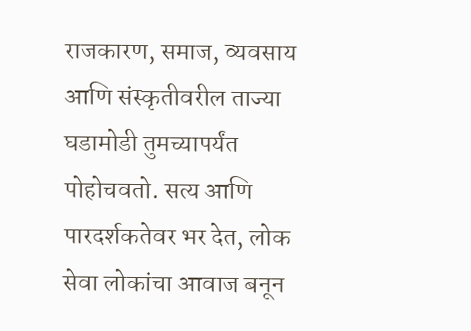राजकारण, समाज, व्यवसाय आणि संस्कृतीवरील ताज्या घडामोडी तुमच्यापर्यंत पोहोचवतो. सत्य आणि पारदर्शकतेवर भर देत, लोक सेवा लोकांचा आवाज बनून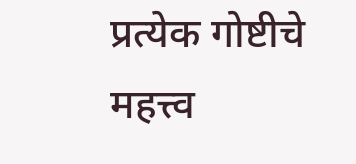प्रत्येक गोष्टीचे महत्त्व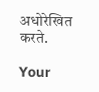अधोरेखित करते.

Your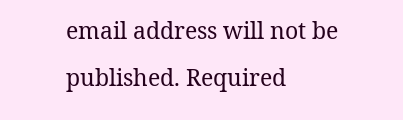email address will not be published. Required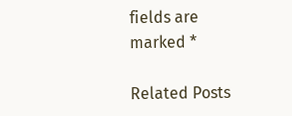fields are marked *

Related Posts